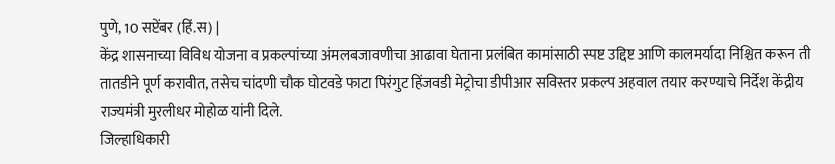पुणे, 10 सप्टेंबर (हिं.स) |
केंद्र शासनाच्या विविध योजना व प्रकल्पांच्या अंमलबजावणीचा आढावा घेताना प्रलंबित कामांसाठी स्पष्ट उद्दिष्ट आणि कालमर्यादा निश्चित करून ती तातडीने पूर्ण करावीत, तसेच चांदणी चौक घोटवडे फाटा पिरंगुट हिंजवडी मेट्रोचा डीपीआर सविस्तर प्रकल्प अहवाल तयार करण्याचे निर्देश केंद्रीय राज्यमंत्री मुरलीधर मोहोळ यांनी दिले.
जिल्हाधिकारी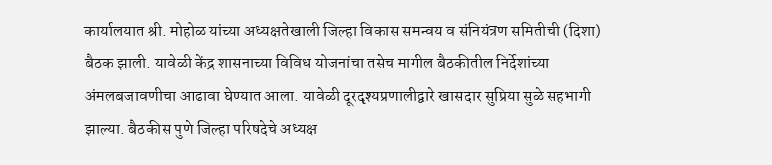कार्यालयात श्री. मोहोळ यांच्या अध्यक्षतेखाली जिल्हा विकास समन्वय व संनियंत्रण समितीची (दिशा) बैठक झाली. यावेळी केंद्र शासनाच्या विविध योजनांचा तसेच मागील बैठकीतील निर्देशांच्या अंमलबजावणीचा आढावा घेण्यात आला. यावेळी दूरदृश्यप्रणालीद्वारे खासदार सुप्रिया सुळे सहभागी झाल्या. बैठकीस पुणे जिल्हा परिषदेचे अध्यक्ष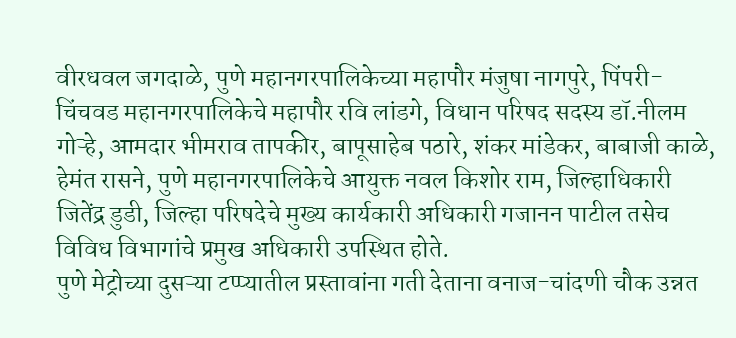वीरधवल जगदाळे, पुणे महानगरपालिकेच्या महापौर मंजुषा नागपुरे, पिंपरी-चिंचवड महानगरपालिकेचे महापौर रवि लांडगे, विधान परिषद सदस्य डॉ.नीलम गोऱ्हे, आमदार भीमराव तापकीर, बापूसाहेब पठारे, शंकर मांडेकर, बाबाजी काळे, हेमंत रासने, पुणे महानगरपालिकेचे आयुक्त नवल किशोर राम, जिल्हाधिकारी जितेंद्र डुडी, जिल्हा परिषदेचे मुख्य कार्यकारी अधिकारी गजानन पाटील तसेच विविध विभागांचे प्रमुख अधिकारी उपस्थित होते.
पुणे मेट्रोच्या दुसऱ्या टप्प्यातील प्रस्तावांना गती देताना वनाज-चांदणी चौक उन्नत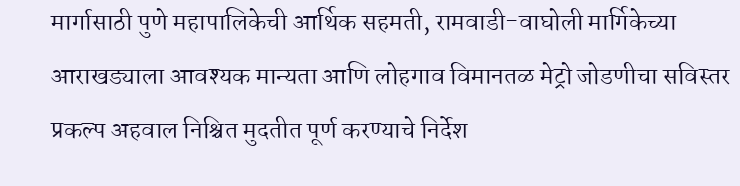मार्गासाठी पुणे महापालिकेची आर्थिक सहमती, रामवाडी-वाघोली मार्गिकेच्या आराखड्याला आवश्यक मान्यता आणि लोहगाव विमानतळ मेट्रो जोडणीचा सविस्तर प्रकल्प अहवाल निश्चित मुदतीत पूर्ण करण्याचे निर्देश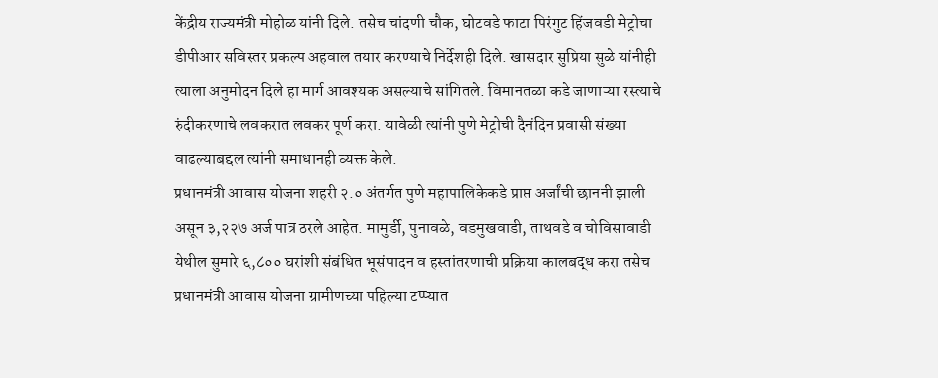केंद्रीय राज्यमंत्री मोहोळ यांनी दिले. तसेच चांदणी चौक, घोटवडे फाटा पिरंगुट हिंजवडी मेट्रोचा डीपीआर सविस्तर प्रकल्प अहवाल तयार करण्याचे निर्देशही दिले. खासदार सुप्रिया सुळे यांनीही त्याला अनुमोदन दिले हा मार्ग आवश्यक असल्याचे सांगितले. विमानतळा कडे जाणाऱ्या रस्त्याचे रुंदीकरणाचे लवकरात लवकर पूर्ण करा. यावेळी त्यांनी पुणे मेट्रोची दैनंदिन प्रवासी संख्या वाढल्याबद्दल त्यांनी समाधानही व्यक्त केले.
प्रधानमंत्री आवास योजना शहरी २.० अंतर्गत पुणे महापालिकेकडे प्राप्त अर्जांची छाननी झाली असून ३,२२७ अर्ज पात्र ठरले आहेत. मामुर्डी, पुनावळे, वडमुखवाडी, ताथवडे व चोविसावाडी येथील सुमारे ६,८०० घरांशी संबंधित भूसंपादन व हस्तांतरणाची प्रक्रिया कालबद्ध करा तसेच प्रधानमंत्री आवास योजना ग्रामीणच्या पहिल्या टप्प्यात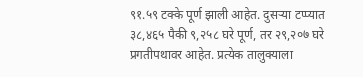९१.५९ टक्के पूर्ण झाली आहेत. दुसऱ्या टप्प्यात ३८,४६५ पैकी ९,२५८ घरे पूर्ण, तर २९,२०७ घरे प्रगतीपथावर आहेत. प्रत्येक तालुक्याला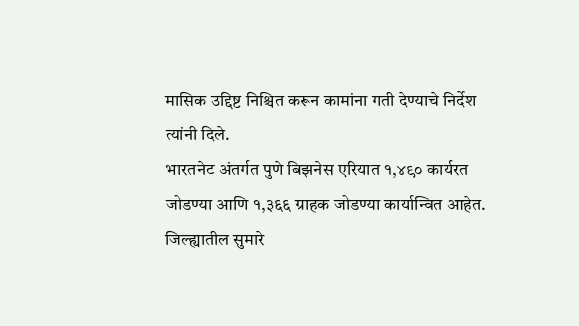मासिक उद्दिष्ट निश्चित करून कामांना गती देण्याचे निर्देश त्यांनी दिले.
भारतनेट अंतर्गत पुणे बिझनेस एरियात १,४९० कार्यरत जोडण्या आणि १,३६६ ग्राहक जोडण्या कार्यान्वित आहेत. जिल्ह्यातील सुमारे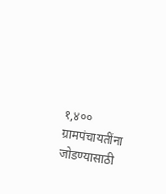१,४०० ग्रामपंचायतींना जोडण्यासाठी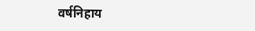वर्षनिहाय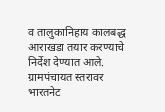व तालुकानिहाय कालबद्ध आराखडा तयार करण्याचे निर्देश देण्यात आले. ग्रामपंचायत स्तरावर भारतनेट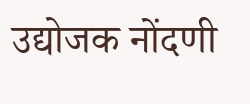उद्योजक नोंदणी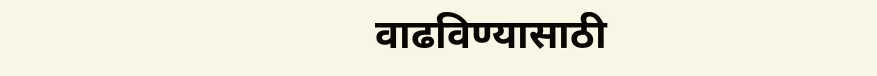वाढविण्यासाठी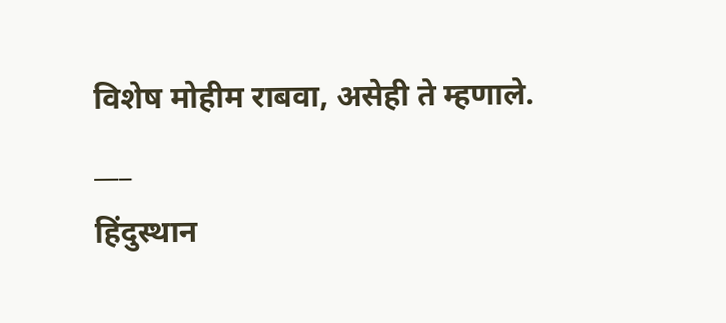विशेष मोहीम राबवा, असेही ते म्हणाले.
___
हिंदुस्थान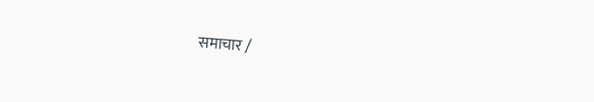समाचार /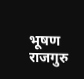भूषण राजगुरु